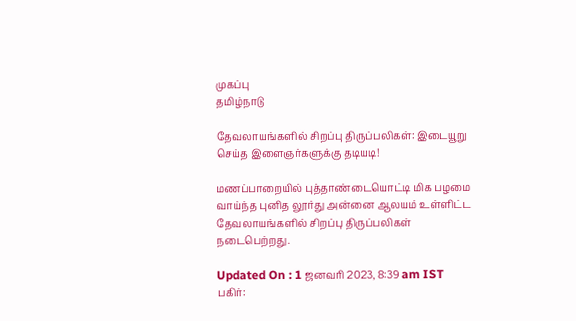முகப்பு
தமிழ்நாடு

தேவலாயங்களில் சிறப்பு திருப்பலிகள்: இடையூறு செய்த இளைஞர்களுக்கு தடியடி!

மணப்பாறையில் புத்தாண்டையொட்டி மிக பழமை வாய்ந்த புனித லூர்து அன்னை ஆலயம் உள்ளிட்ட தேவலாயங்களில் சிறப்பு திருப்பலிகள் நடைபெற்றது.

Updated On : 1 ஜனவரி 2023, 8:39 am IST
பகிர்: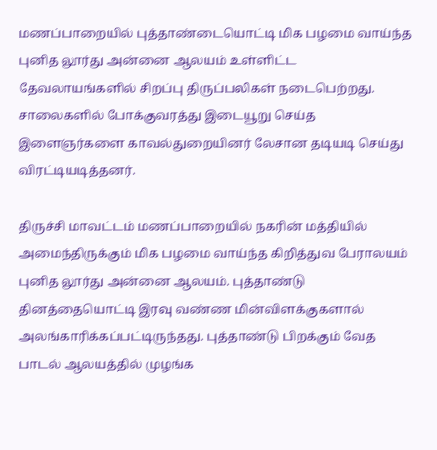மணப்பாறையில் புத்தாண்டையொட்டி மிக பழமை வாய்ந்த புனித லூர்து அன்னை ஆலயம் உள்ளிட்ட தேவலாயங்களில் சிறப்பு திருப்பலிகள் நடைபெற்றது. சாலைகளில் போக்குவரத்து இடையூறு செய்த இளைஞர்களை காவல்துறையினர் லேசான தடியடி செய்து விரட்டியடித்தனர்.

திருச்சி மாவட்டம் மணப்பாறையில் நகரின் மத்தியில் அமைந்திருக்கும் மிக பழமை வாய்ந்த கிறித்துவ பேராலயம் புனித லூர்து அன்னை ஆலயம். புத்தாண்டு தினத்தையொட்டி இரவு வண்ண மின்விளக்குகளால் அலங்காரிக்கப்பட்டிருந்தது. புத்தாண்டு பிறக்கும் வேத பாடல் ஆலயத்தில் முழங்க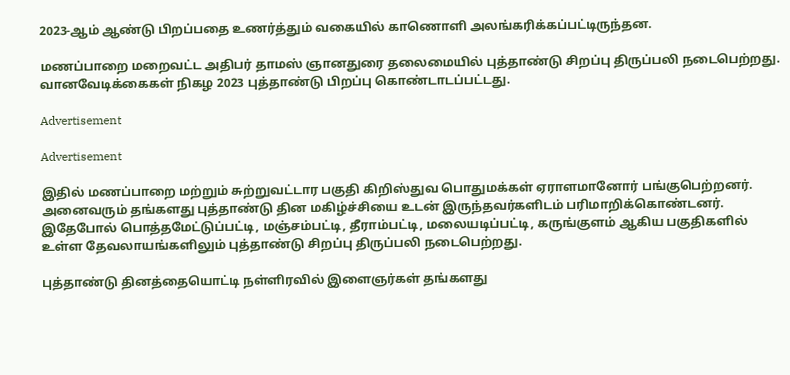2023-ஆம் ஆண்டு பிறப்பதை உணர்த்தும் வகையில் காணொளி அலங்கரிக்கப்பட்டிருந்தன.

மணப்பாறை மறைவட்ட அதிபர் தாமஸ் ஞானதுரை தலைமையில் புத்தாண்டு சிறப்பு திருப்பலி நடைபெற்றது. வானவேடிக்கைகள் நிகழ 2023 புத்தாண்டு பிறப்பு கொண்டாடப்பட்டது.

Advertisement

Advertisement

இதில் மணப்பாறை மற்றும் சுற்றுவட்டார பகுதி கிறிஸ்துவ பொதுமக்கள் ஏராளமானோர் பங்குபெற்றனர். அனைவரும் தங்களது புத்தாண்டு தின மகிழ்ச்சியை உடன் இருந்தவர்களிடம் பரிமாறிக்கொண்டனர். இதேபோல் பொத்தமேட்டுப்பட்டி, மஞ்சம்பட்டி, தீராம்பட்டி, மலையடிப்பட்டி, கருங்குளம் ஆகிய பகுதிகளில் உள்ள தேவலாயங்களிலும் புத்தாண்டு சிறப்பு திருப்பலி நடைபெற்றது.

புத்தாண்டு தினத்தையொட்டி நள்ளிரவில் இளைஞர்கள் தங்களது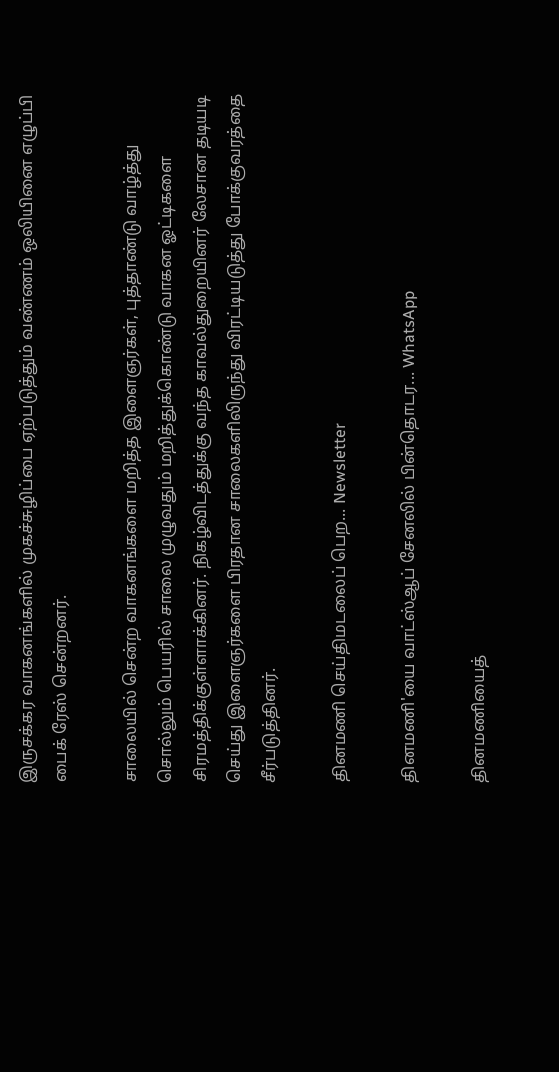இருசக்கர வாகனங்களில் முகச்சுழிப்பை ஏற்படுத்தும் வண்ணம் ஒலியினை எழுப்பி பைக் ரேஸ் சென்றனர்.

சாலையில் சென்ற வாகனங்களை மறித்த இளைஞர்கள், புத்தாண்டு வாழ்த்து சொல்லும் பெயரில் சாலை முழுவதும் மறித்துக்கொண்டு வாகன ஓட்டிகளை சிரமத்திக்குள்ளாக்கினர். நிகழ்விடத்துக்கு வந்த காவல்துறையினர் லேசான தடியடி செய்து இளைஞர்களை பிரதான சாலைகளிலிருந்து விரட்டியடுத்து போக்குவரத்தை சீர்படுத்தினர்.

தினமணி செய்திமடலைப் பெற... Newsletter

தினமணி'யை வாட்ஸ்ஆப் சேனலில் பின்தொடர... WhatsApp

தினமணியைத்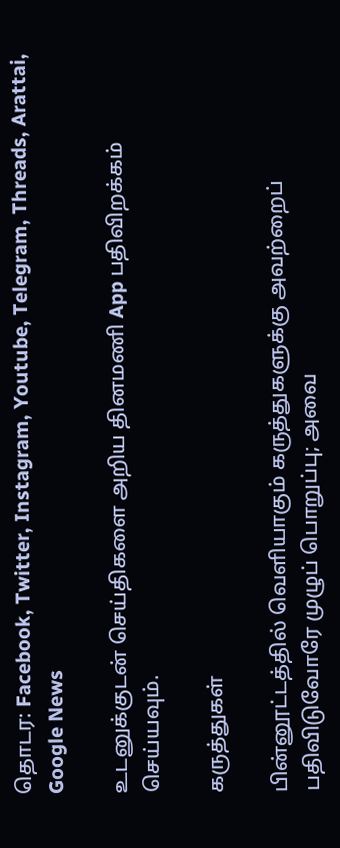தொடர: Facebook, Twitter, Instagram, Youtube, Telegram, Threads, Arattai, Google News

உடனுக்குடன் செய்திகளை அறிய தினமணி App பதிவிறக்கம் செய்யவும்.

கருத்துகள்

பின்னூட்டத்தில் வெளியாகும் கருத்துகளுக்கு அவற்றைப் பதிவிடுவோரே முழுப் பொறுப்பு; அவை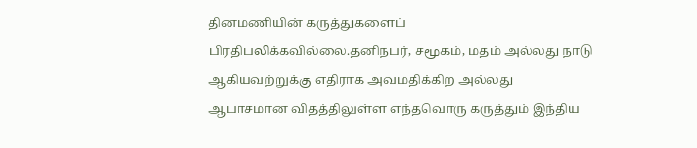தினமணியின் கருத்துகளைப் பிரதிபலிக்கவில்லை.தனிநபர், சமூகம், மதம் அல்லது நாடு ஆகியவற்றுக்கு எதிராக அவமதிக்கிற அல்லது ஆபாசமான விதத்திலுள்ள எந்தவொரு கருத்தும் இந்திய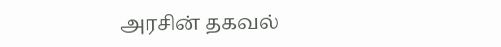அரசின் தகவல்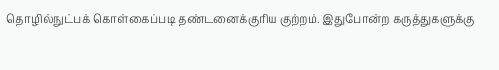தொழில்நுட்பக் கொள்கைப்படி தண்டனைக்குரிய குற்றம். இதுபோன்ற கருத்துகளுக்கு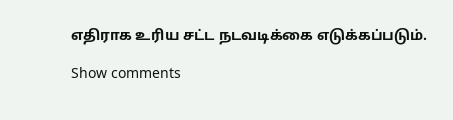எதிராக உரிய சட்ட நடவடிக்கை எடுக்கப்படும்.

Show comments